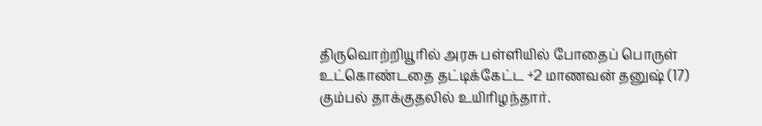திருவொற்றியூரில் அரசு பள்ளியில் போதைப் பொருள் உட்கொண்டதை தட்டிக்கேட்ட +2 மாணவன் தனுஷ் (17) கும்பல் தாக்குதலில் உயிரிழந்தார்.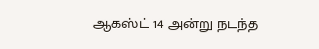ஆகஸ்ட் 14 அன்று நடந்த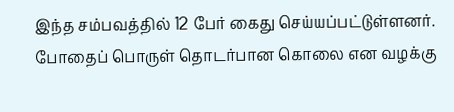இந்த சம்பவத்தில் 12 பேர் கைது செய்யப்பட்டுள்ளனர். போதைப் பொருள் தொடர்பான கொலை என வழக்கு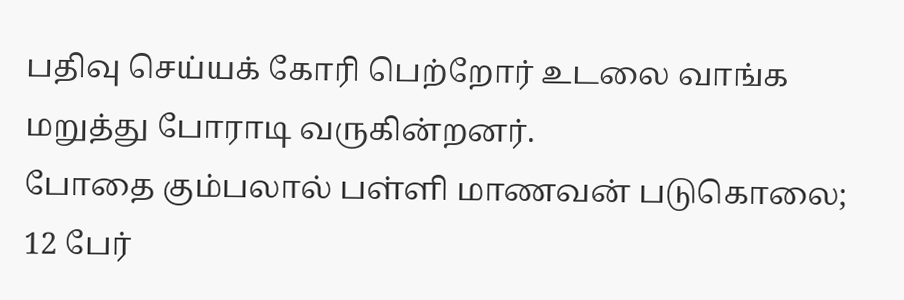பதிவு செய்யக் கோரி பெற்றோர் உடலை வாங்க மறுத்து போராடி வருகின்றனர்.
போதை கும்பலால் பள்ளி மாணவன் படுகொலை; 12 பேர்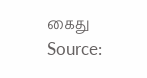கைது
Source: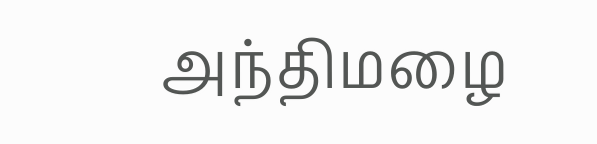அந்திமழை